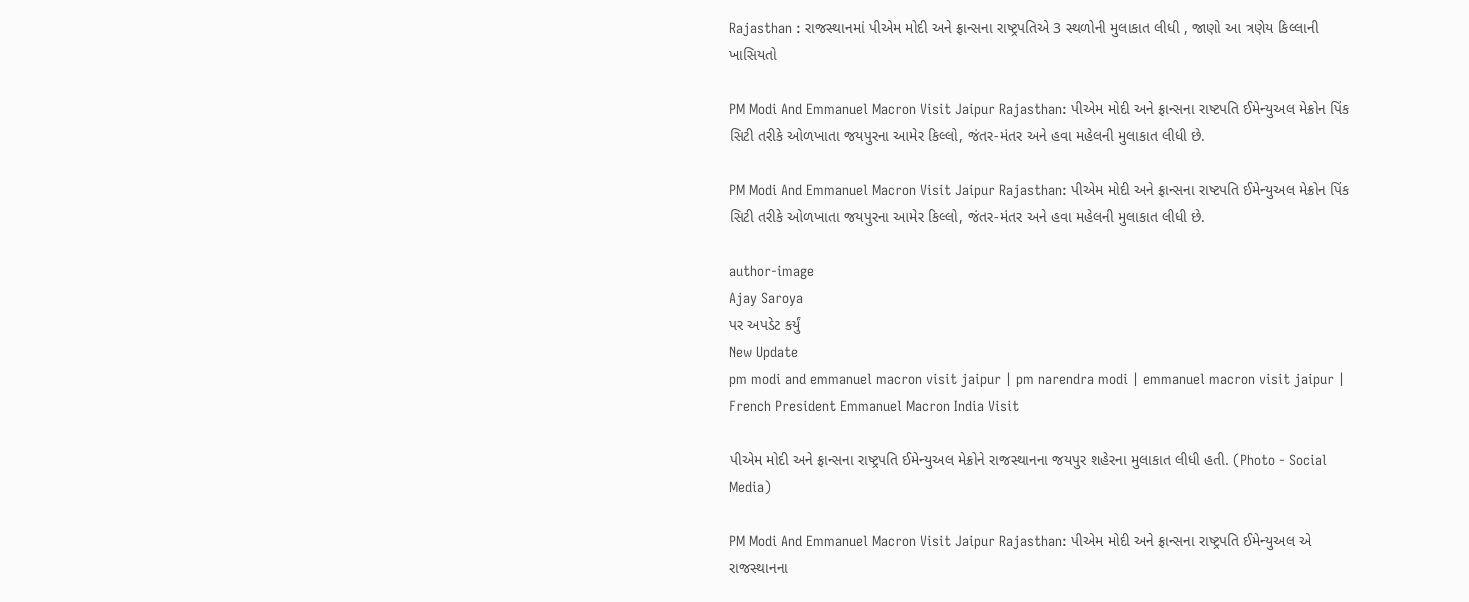Rajasthan : રાજસ્થાનમાં પીએમ મોદી અને ફ્રાન્સના રાષ્ટ્રપતિએ 3 સ્થળોની મુલાકાત લીધી , જાણો આ ત્રણેય કિલ્લાની ખાસિયતો

PM Modi And Emmanuel Macron Visit Jaipur Rajasthan: પીએમ મોદી અને ફ્રાન્સના રાષ્ટપતિ ઈમેન્યુઅલ મેક્રોન પિંક સિટી તરીકે ઓળખાતા જયપુરના આમેર કિલ્લો, જંતર-મંતર અને હવા મહેલની મુલાકાત લીધી છે.

PM Modi And Emmanuel Macron Visit Jaipur Rajasthan: પીએમ મોદી અને ફ્રાન્સના રાષ્ટપતિ ઈમેન્યુઅલ મેક્રોન પિંક સિટી તરીકે ઓળખાતા જયપુરના આમેર કિલ્લો, જંતર-મંતર અને હવા મહેલની મુલાકાત લીધી છે.

author-image
Ajay Saroya
પર અપડેટ કર્યું
New Update
pm modi and emmanuel macron visit jaipur | pm narendra modi | emmanuel macron visit jaipur | French President Emmanuel Macron India Visit

પીએમ મોદી અને ફ્રાન્સના રાષ્ટ્રપતિ ઈમેન્યુઅલ મેક્રોને રાજસ્થાનના જયપુર શહેરના મુલાકાત લીધી હતી. (Photo - Social Media)

PM Modi And Emmanuel Macron Visit Jaipur Rajasthan: પીએમ મોદી અને ફ્રાન્સના રાષ્ટ્રપતિ ઈમેન્યુઅલ એ રાજસ્થાનના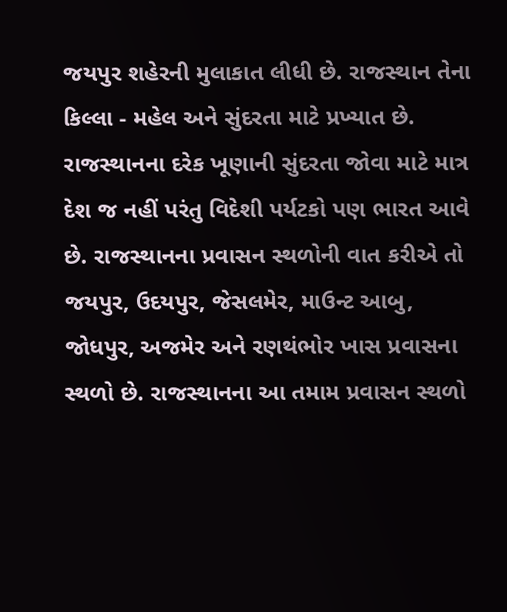જયપુર શહેરની મુલાકાત લીધી છે. રાજસ્થાન તેના કિલ્લા - મહેલ અને સુંદરતા માટે પ્રખ્યાત છે. રાજસ્થાનના દરેક ખૂણાની સુંદરતા જોવા માટે માત્ર દેશ જ નહીં પરંતુ વિદેશી પર્યટકો પણ ભારત આવે છે. રાજસ્થાનના પ્રવાસન સ્થળોની વાત કરીએ તો જયપુર, ઉદયપુર, જેસલમેર, માઉન્ટ આબુ, જોધપુર, અજમેર અને રણથંભોર ખાસ પ્રવાસના સ્થળો છે. રાજસ્થાનના આ તમામ પ્રવાસન સ્થળો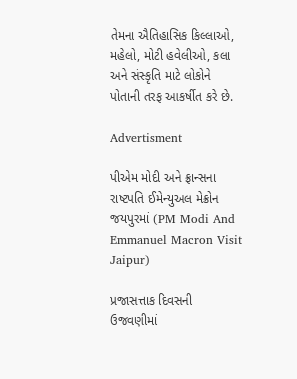તેમના ઐતિહાસિક કિલ્લાઓ, મહેલો, મોટી હવેલીઓ, કલા અને સંસ્કૃતિ માટે લોકોને પોતાની તરફ આકર્ષીત કરે છે.

Advertisment

પીએમ મોદી અને ફ્રાન્સના રાષ્ટપતિ ઈમેન્યુઅલ મેક્રોન જયપુરમાં (PM Modi And Emmanuel Macron Visit Jaipur)

પ્રજાસત્તાક દિવસની ઉજવણીમાં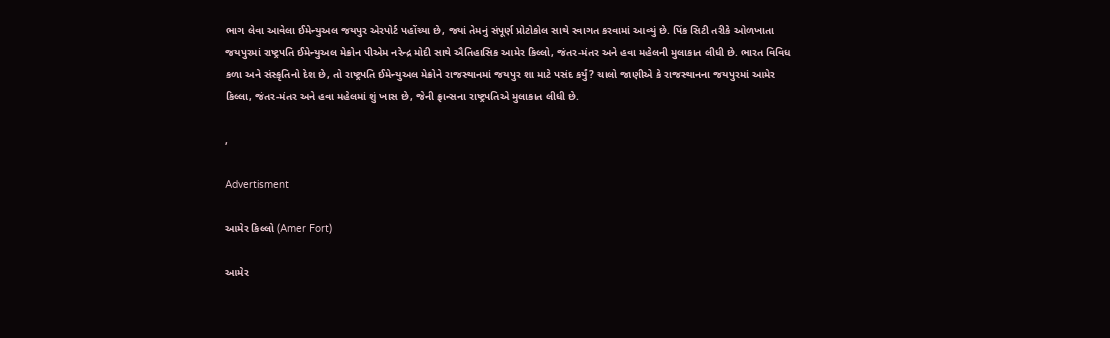ભાગ લેવા આવેલા ઈમેન્યુઅલ જયપુર એરપોર્ટ પહોંચ્યા છે, જ્યાં તેમનું સંપૂર્ણ પ્રોટોકોલ સાથે સ્વાગત કરવામાં આવ્યું છે. પિંક સિટી તરીકે ઓળખાતા જયપુરમાં રાષ્ટ્રપતિ ઈમેન્યુઅલ મેક્રોન પીએમ નરેન્દ્ર મોદી સાથે ઐતિહાસિક આમેર કિલ્લો, જંતર-મંતર અને હવા મહેલની મુલાકાત લીધી છે. ભારત વિવિધ કળા અને સંસ્કૃતિનો દેશ છે, તો રાષ્ટ્રપતિ ઈમેન્યુઅલ મેક્રોને રાજસ્થાનમાં જયપુર શા માટે પસંદ કર્યું? ચાલો જાણીએ કે રાજસ્થાનના જયપુરમાં આમેર કિલ્લા, જંતર-મંતર અને હવા મહેલમાં શું ખાસ છે, જેની ફ્રાન્સના રાષ્ટ્રપતિએ મુલાકાત લીધી છે.

,

Advertisment

આમેર કિલ્લો (Amer Fort)

આમેર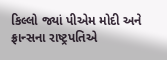કિલ્લો જ્યાં પીએમ મોદી અને ફ્રાન્સના રાષ્ટ્રપતિએ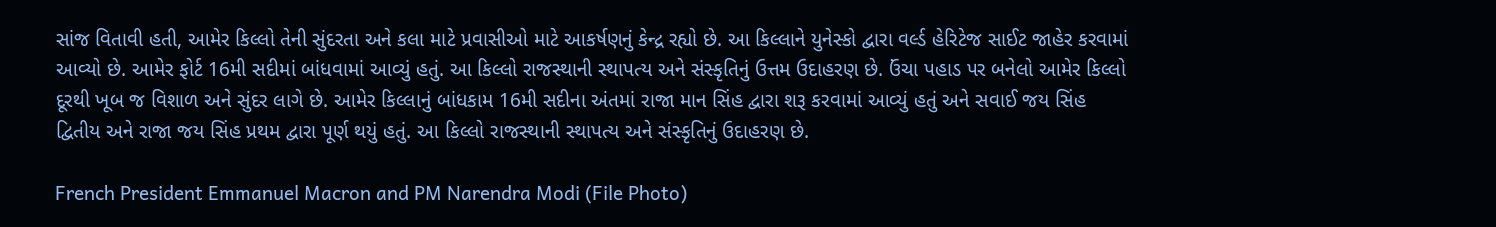સાંજ વિતાવી હતી, આમેર કિલ્લો તેની સુંદરતા અને કલા માટે પ્રવાસીઓ માટે આકર્ષણનું કેન્દ્ર રહ્યો છે. આ કિલ્લાને યુનેસ્કો દ્વારા વર્લ્ડ હેરિટેજ સાઈટ જાહેર કરવામાં આવ્યો છે. આમેર ફોર્ટ 16મી સદીમાં બાંધવામાં આવ્યું હતું. આ કિલ્લો રાજસ્થાની સ્થાપત્ય અને સંસ્કૃતિનું ઉત્તમ ઉદાહરણ છે. ઉંચા પહાડ પર બનેલો આમેર કિલ્લો દૂરથી ખૂબ જ વિશાળ અને સુંદર લાગે છે. આમેર કિલ્લાનું બાંધકામ 16મી સદીના અંતમાં રાજા માન સિંહ દ્વારા શરૂ કરવામાં આવ્યું હતું અને સવાઈ જય સિંહ દ્વિતીય અને રાજા જય સિંહ પ્રથમ દ્વારા પૂર્ણ થયું હતું. આ કિલ્લો રાજસ્થાની સ્થાપત્ય અને સંસ્કૃતિનું ઉદાહરણ છે.

French President Emmanuel Macron and PM Narendra Modi (File Photo)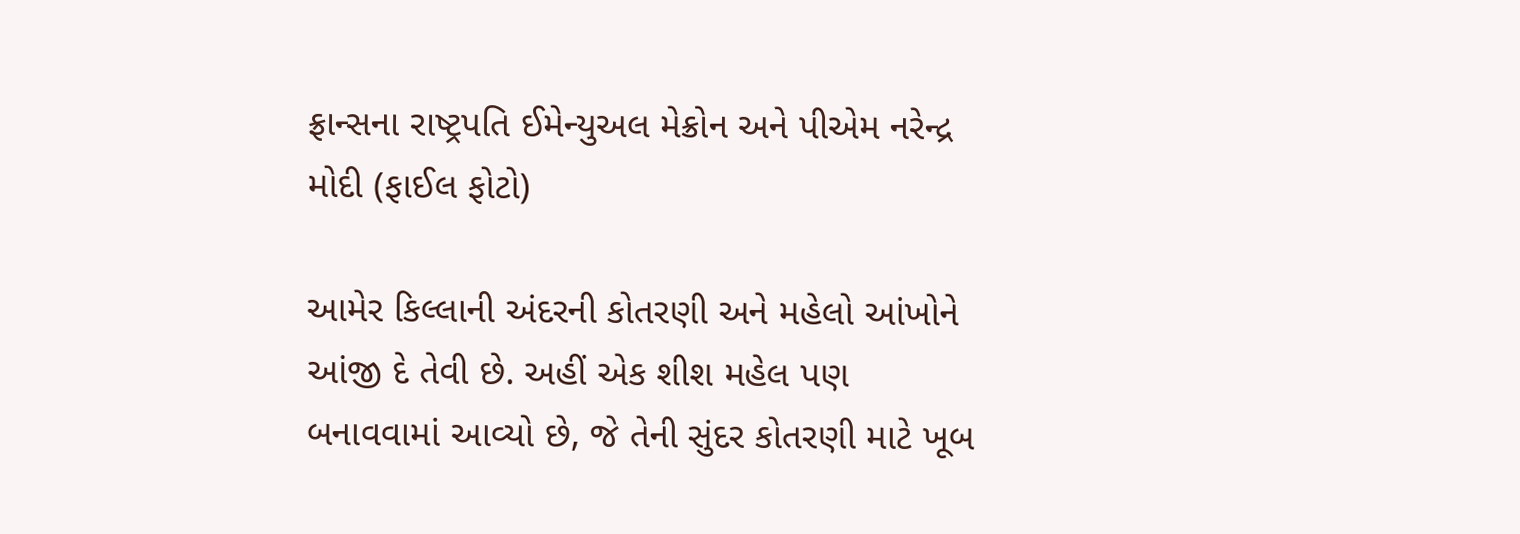ફ્રાન્સના રાષ્ટ્રપતિ ઈમેન્યુઅલ મેક્રોન અને પીએમ નરેન્દ્ર મોદી (ફાઈલ ફોટો)

આમેર કિલ્લાની અંદરની કોતરણી અને મહેલો આંખોને આંજી દે તેવી છે. અહીં એક શીશ મહેલ પણ બનાવવામાં આવ્યો છે, જે તેની સુંદર કોતરણી માટે ખૂબ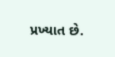પ્રખ્યાત છે.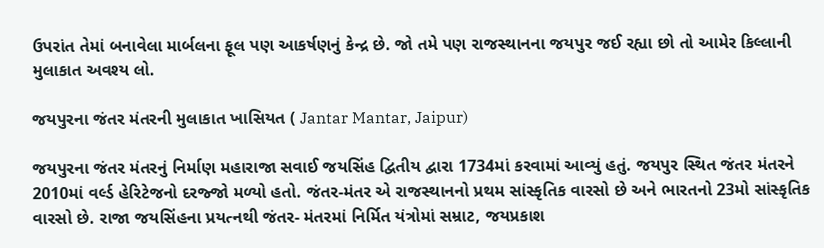ઉપરાંત તેમાં બનાવેલા માર્બલના ફૂલ પણ આકર્ષણનું કેન્દ્ર છે. જો તમે પણ રાજસ્થાનના જયપુર જઈ રહ્યા છો તો આમેર કિલ્લાની મુલાકાત અવશ્ય લો.

જયપુરના જંતર મંતરની મુલાકાત ખાસિયત ( Jantar Mantar, Jaipur)

જયપુરના જંતર મંતરનું નિર્માણ મહારાજા સવાઈ જયસિંહ દ્વિતીય દ્વારા 1734માં કરવામાં આવ્યું હતું. જયપુર સ્થિત જંતર મંતરને 2010માં વર્લ્ડ હેરિટેજનો દરજ્જો મળ્યો હતો. જંતર-મંતર એ રાજસ્થાનનો પ્રથમ સાંસ્કૃતિક વારસો છે અને ભારતનો 23મો સાંસ્કૃતિક વારસો છે. રાજા જયસિંહના પ્રયત્નથી જંતર- મંતરમાં નિર્મિત યંત્રોમાં સમ્રાટ, જયપ્રકાશ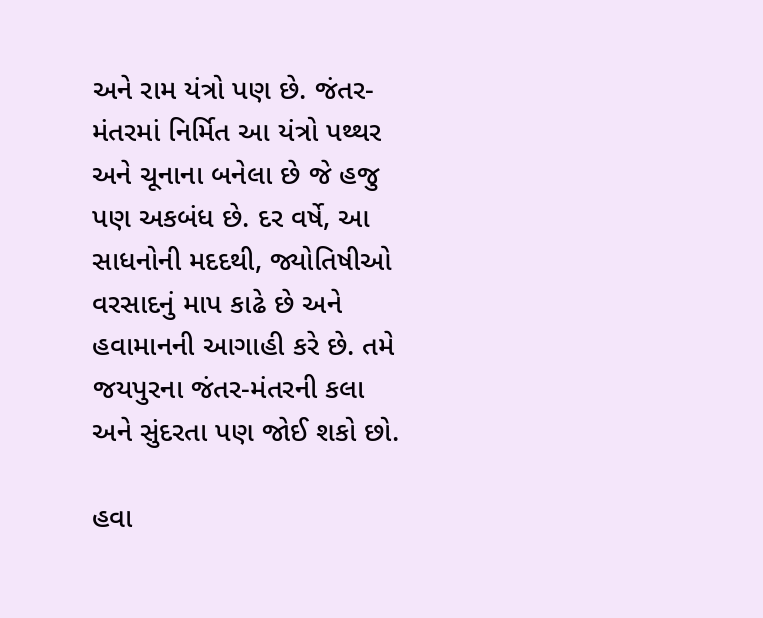અને રામ યંત્રો પણ છે. જંતર-મંતરમાં નિર્મિત આ યંત્રો પથ્થર અને ચૂનાના બનેલા છે જે હજુ પણ અકબંધ છે. દર વર્ષે, આ સાધનોની મદદથી, જ્યોતિષીઓ વરસાદનું માપ કાઢે છે અને હવામાનની આગાહી કરે છે. તમે જયપુરના જંતર-મંતરની કલા અને સુંદરતા પણ જોઈ શકો છો.

હવા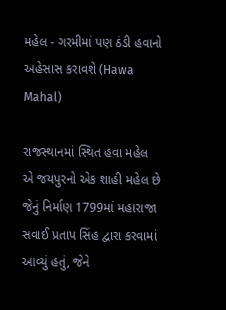મહેલ - ગરમીમાં પણ ઠંડી હવાનો અહેસાસ કરાવશે (Hawa Mahal)

રાજસ્થાનમાં સ્થિત હવા મહેલ એ જયપુરનો એક શાહી મહેલ છે જેનું નિર્માણ 1799માં મહારાજા સવાઈ પ્રતાપ સિંહ દ્વારા કરવામાં આવ્યું હતું, જેને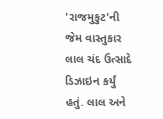'રાજમુકુટ'ની જેમ વાસ્તુકાર લાલ ચંદ ઉત્સાદે ડિઝાઇન કર્યું હતું. લાલ અને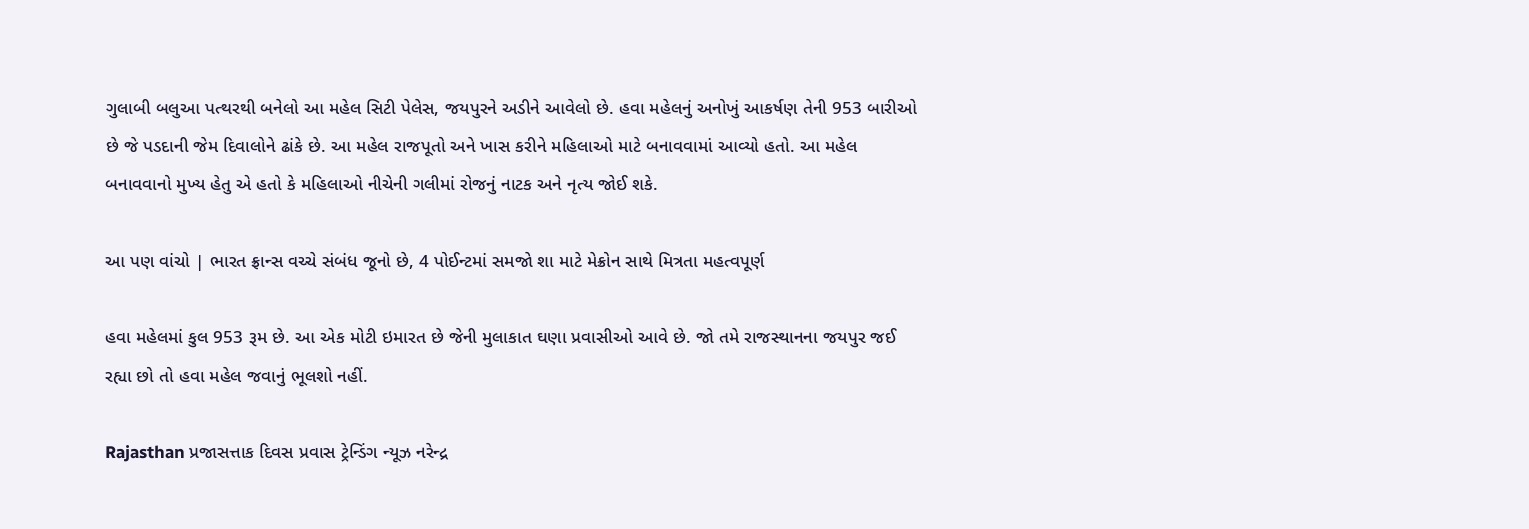ગુલાબી બલુઆ પત્થરથી બનેલો આ મહેલ સિટી પેલેસ, જયપુરને અડીને આવેલો છે. હવા મહેલનું અનોખું આકર્ષણ તેની 953 બારીઓ છે જે પડદાની જેમ દિવાલોને ઢાંકે છે. આ મહેલ રાજપૂતો અને ખાસ કરીને મહિલાઓ માટે બનાવવામાં આવ્યો હતો. આ મહેલ બનાવવાનો મુખ્ય હેતુ એ હતો કે મહિલાઓ નીચેની ગલીમાં રોજનું નાટક અને નૃત્ય જોઈ શકે.

આ પણ વાંચો | ભારત ફ્રાન્સ વચ્ચે સંબંધ જૂનો છે, 4 પોઈન્ટમાં સમજો શા માટે મેક્રોન સાથે મિત્રતા મહત્વપૂર્ણ

હવા મહેલમાં કુલ 953 રૂમ છે. આ એક મોટી ઇમારત છે જેની મુલાકાત ઘણા પ્રવાસીઓ આવે છે. જો તમે રાજસ્થાનના જયપુર જઈ રહ્યા છો તો હવા મહેલ જવાનું ભૂલશો નહીં.

Rajasthan પ્રજાસત્તાક દિવસ પ્રવાસ ટ્રેન્ડિંગ ન્યૂઝ નરેન્દ્ર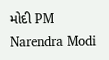મોદી PM Narendra Modi